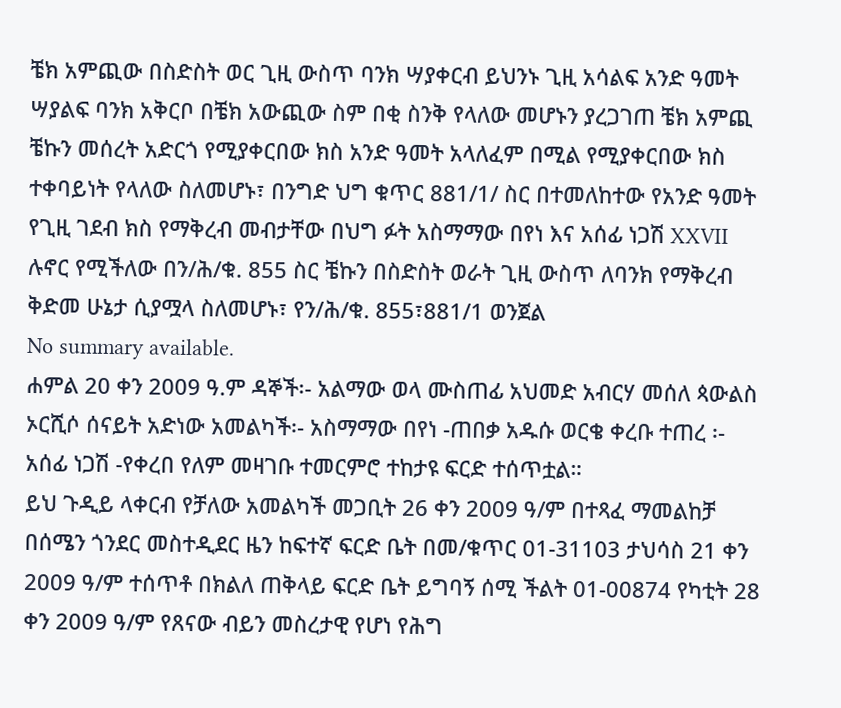ቼክ አምጪው በስድስት ወር ጊዚ ውስጥ ባንክ ሣያቀርብ ይህንኑ ጊዚ አሳልፍ አንድ ዓመት ሣያልፍ ባንክ አቅርቦ በቼክ አውጪው ስም በቂ ስንቅ የላለው መሆኑን ያረጋገጠ ቼክ አምጪ ቼኩን መሰረት አድርጎ የሚያቀርበው ክስ አንድ ዓመት አላለፈም በሚል የሚያቀርበው ክስ ተቀባይነት የላለው ስለመሆኑ፣ በንግድ ህግ ቁጥር 881/1/ ስር በተመለከተው የአንድ ዓመት የጊዚ ገደብ ክስ የማቅረብ መብታቸው በህግ ፉት አስማማው በየነ እና አሰፊ ነጋሽ XXVII ሉኖር የሚችለው በን/ሕ/ቁ. 855 ስር ቼኩን በስድስት ወራት ጊዚ ውስጥ ለባንክ የማቅረብ ቅድመ ሁኔታ ሲያሟላ ስለመሆኑ፣ የን/ሕ/ቁ. 855፣881/1 ወንጀል
No summary available.
ሐምል 20 ቀን 2009 ዓ.ም ዳኞች፡- አልማው ወላ ሙስጠፊ አህመድ አብርሃ መሰለ ጳውልስ ኦርሺሶ ሰናይት አድነው አመልካች፡- አስማማው በየነ -ጠበቃ አዱሱ ወርቄ ቀረቡ ተጠረ ፡- አሰፊ ነጋሽ -የቀረበ የለም መዛገቡ ተመርምሮ ተከታዩ ፍርድ ተሰጥቷል።
ይህ ጉዲይ ላቀርብ የቻለው አመልካች መጋቢት 26 ቀን 2009 ዓ/ም በተጻፈ ማመልከቻ በሰሜን ጎንደር መስተዲደር ዜን ከፍተኛ ፍርድ ቤት በመ/ቁጥር 01-31103 ታህሳስ 21 ቀን 2009 ዓ/ም ተሰጥቶ በክልለ ጠቅላይ ፍርድ ቤት ይግባኝ ሰሚ ችልት 01-00874 የካቲት 28 ቀን 2009 ዓ/ም የጸናው ብይን መስረታዊ የሆነ የሕግ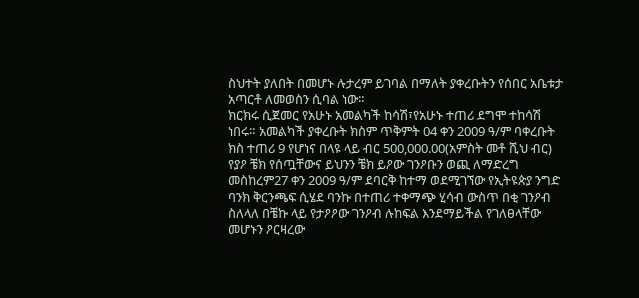ስህተት ያለበት በመሆኑ ሉታረም ይገባል በማለት ያቀረቡትን የሰበር አቤቱታ አጣርቶ ለመወስን ሲባል ነው።
ክርክሩ ሲጀመር የአሁኑ አመልካች ከሳሽ፣የአሁኑ ተጠሪ ደግሞ ተከሳሽ ነበሩ። አመልካች ያቀረቡት ክስም ጥቅምት 04 ቀን 2009 ዓ/ም ባቀረቡት ክስ ተጠሪ 9 የሆነና በላዩ ላይ ብር 500,000.00(አምስት መቶ ሺህ ብር) የያዖ ቼክ የሰጧቸውና ይህንን ቼክ ይዖው ገንዖቡን ወጪ ለማድረግ መስከረም27 ቀን 2009 ዓ/ም ደባርቅ ከተማ ወደሚገኘው የኢትዩጵያ ንግድ ባንክ ቅርንጫፍ ሲሄደ ባንኩ በተጠሪ ተቀማጭ ሂሳብ ውስጥ በቂ ገንዖብ ስለላለ በቼኩ ላይ የታዖዖው ገንዖብ ሉከፍል እንደማይችል የገለፀላቸው መሆኑን ዖርዛረው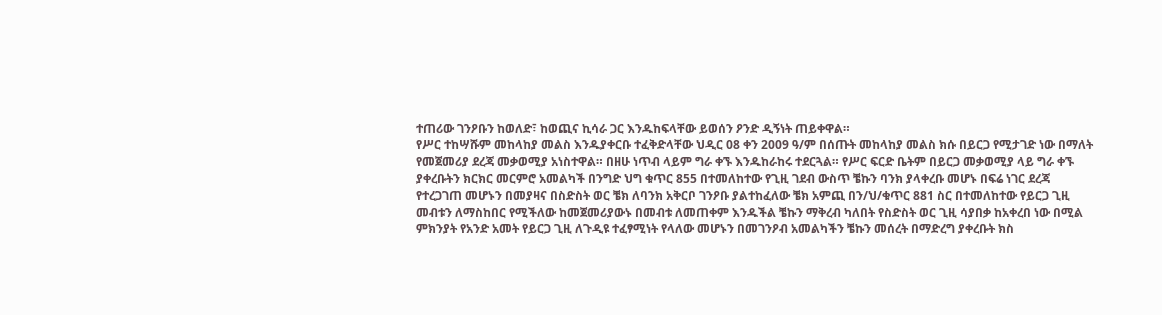ተጠሪው ገንዖቡን ከወለድ፣ ከወጪና ኪሳራ ጋር እንዱከፍላቸው ይወሰን ዖንድ ዲኝነት ጠይቀዋል።
የሥር ተከሣሹም መከላከያ መልስ እንዱያቀርቡ ተፈቅድላቸው ህዲር 08 ቀን 2009 ዓ/ም በሰጡት መከላከያ መልስ ክሱ በይርጋ የሚታገድ ነው በማለት የመጀመሪያ ደረጃ መቃወሚያ አነስተዋል። በዘሁ ነጥብ ላይም ግራ ቀኙ እንዱከራከሩ ተደርጓል። የሥር ፍርድ ቤትም በይርጋ መቃወሚያ ላይ ግራ ቀኙ ያቀረቡትን ክርክር መርምሮ አመልካች በንግድ ህግ ቁጥር 855 በተመለከተው የጊዚ ገደብ ውስጥ ቼኩን ባንክ ያላቀረቡ መሆኑ በፍሬ ነገር ደረጃ የተረጋገጠ መሆኑን በመያዛና በስድስት ወር ቼክ ለባንክ አቅርቦ ገንዖቡ ያልተከፈለው ቼክ አምጪ በን/ህ/ቁጥር 881 ስር በተመለከተው የይርጋ ጊዚ መብቱን ለማስከበር የሚችለው ከመጀመሪያውኑ በመብቱ ለመጠቀም እንዱችል ቼኩን ማቅረብ ካለበት የስድስት ወር ጊዚ ሳያበቃ ከአቀረበ ነው በሚል ምክንያት የአንድ አመት የይርጋ ጊዚ ለጉዲዩ ተፈፃሚነት የላለው መሆኑን በመገንዖብ አመልካችን ቼኩን መሰረት በማድረግ ያቀረቡት ክስ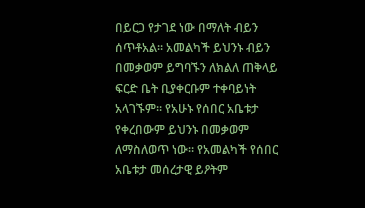በይርጋ የታገደ ነው በማለት ብይን ሰጥቶአል። አመልካች ይህንኑ ብይን በመቃወም ይግባኙን ለክልለ ጠቅላይ ፍርድ ቤት ቢያቀርቡም ተቀባይነት አላገኙም። የአሁኑ የሰበር አቤቱታ የቀረበውም ይህንኑ በመቃወም ለማስለወጥ ነው። የአመልካች የሰበር አቤቱታ መሰረታዊ ይዖትም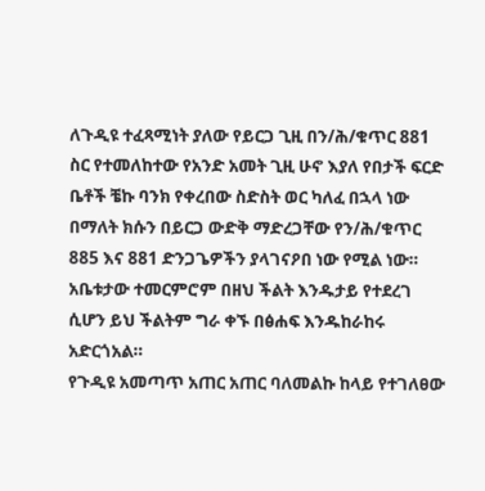ለጉዲዩ ተፈጻሚነት ያለው የይርጋ ጊዚ በን/ሕ/ቁጥር 881 ስር የተመለከተው የአንድ አመት ጊዚ ሁኖ እያለ የበታች ፍርድ ቤቶች ቼኩ ባንክ የቀረበው ስድስት ወር ካለፈ በኋላ ነው በማለት ክሱን በይርጋ ውድቅ ማድረጋቸው የን/ሕ/ቁጥር 885 እና 881 ድንጋጌዎችን ያላገናዖበ ነው የሚል ነው። አቤቱታው ተመርምሮም በዘህ ችልት እንዱታይ የተደረገ ሲሆን ይህ ችልትም ግራ ቀኙ በፅሐፍ እንዱከራከሩ አድርጎአል።
የጉዲዩ አመጣጥ አጠር አጠር ባለመልኩ ከላይ የተገለፀው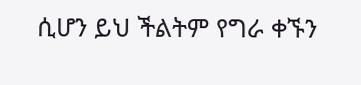ሲሆን ይህ ችልትም የግራ ቀኙን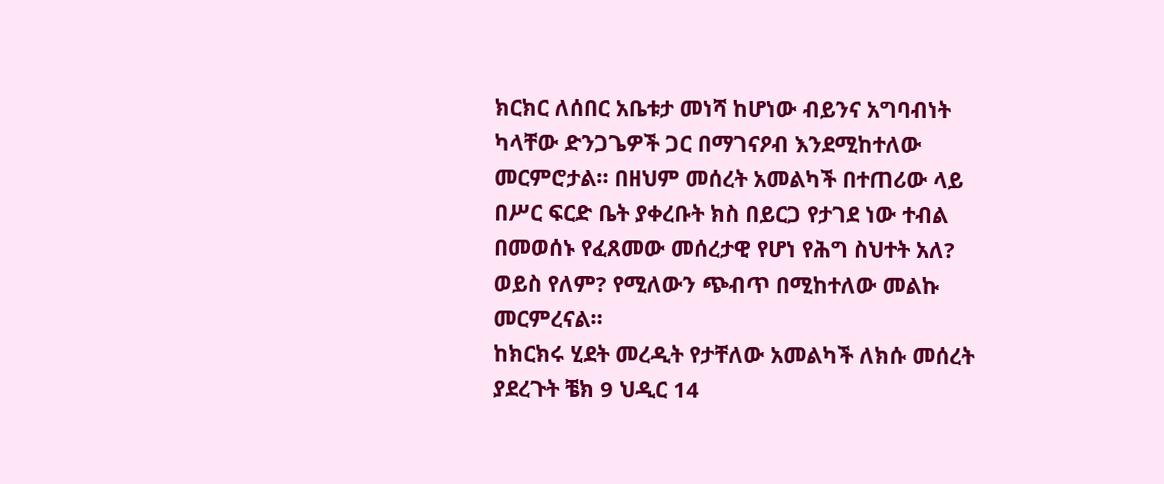ክርክር ለሰበር አቤቱታ መነሻ ከሆነው ብይንና አግባብነት ካላቸው ድንጋጌዎች ጋር በማገናዖብ እንደሚከተለው መርምሮታል። በዘህም መሰረት አመልካች በተጠሪው ላይ በሥር ፍርድ ቤት ያቀረቡት ክስ በይርጋ የታገደ ነው ተብል በመወሰኑ የፈጸመው መሰረታዊ የሆነ የሕግ ስህተት አለ? ወይስ የለም? የሚለውን ጭብጥ በሚከተለው መልኩ መርምረናል።
ከክርክሩ ሂደት መረዲት የታቸለው አመልካች ለክሱ መሰረት ያደረጉት ቼክ 9 ህዲር 14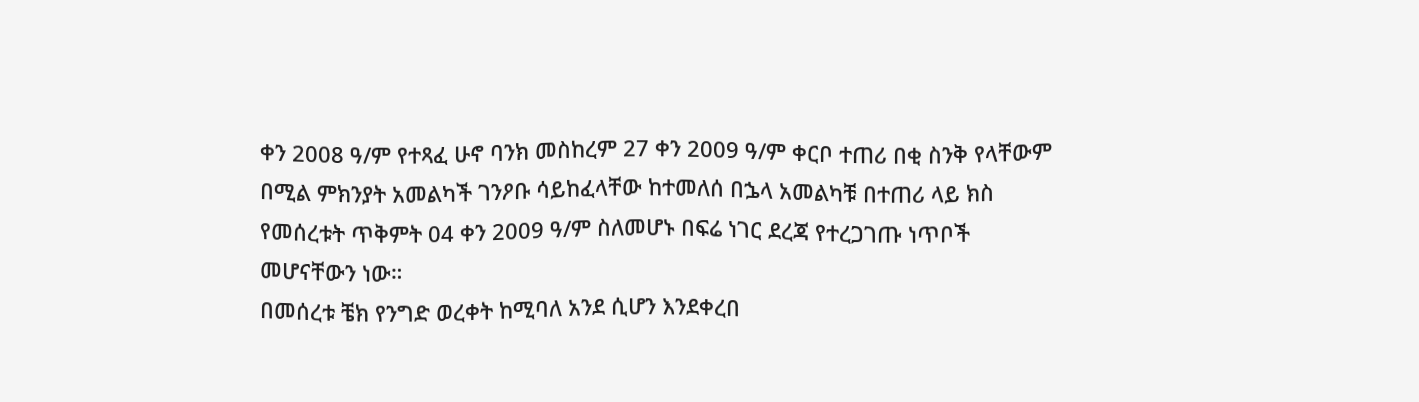ቀን 2008 ዓ/ም የተጻፈ ሁኖ ባንክ መስከረም 27 ቀን 2009 ዓ/ም ቀርቦ ተጠሪ በቂ ስንቅ የላቸውም በሚል ምክንያት አመልካች ገንዖቡ ሳይከፈላቸው ከተመለሰ በኌላ አመልካቹ በተጠሪ ላይ ክስ የመሰረቱት ጥቅምት 04 ቀን 2009 ዓ/ም ስለመሆኑ በፍሬ ነገር ደረጃ የተረጋገጡ ነጥቦች መሆናቸውን ነው።
በመሰረቱ ቼክ የንግድ ወረቀት ከሚባለ አንደ ሲሆን እንደቀረበ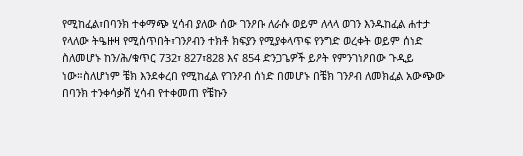የሚከፈል፣በባንክ ተቀማጭ ሂሳብ ያለው ሰው ገንዖቡ ለራሱ ወይም ለላላ ወገን እንዱከፈል ሐተታ የላለው ትዔዙዛ የሚሰጥበት፣ገንዖብን ተክቶ ክፍያን የሚያቀላጥፍ የንግድ ወረቀት ወይም ሰነድ ስለመሆኑ ከን/ሕ/ቁጥር 732፣ 827፣828 እና 854 ድንጋጌዎች ይዖት የምንገነዖበው ጉዲይ ነው።ስለሆነም ቼክ እንደቀረበ የሚከፈል የገንዖብ ሰነድ በመሆኑ በቼክ ገንዖብ ለመክፈል አውጭው በባንክ ተንቀሳቃሽ ሂሳብ የተቀመጠ የቼኩን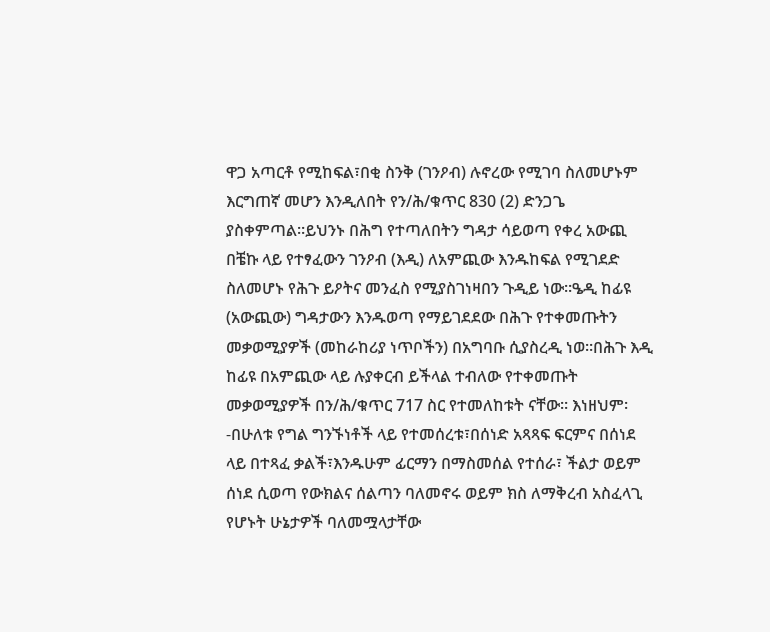ዋጋ አጣርቶ የሚከፍል፣በቂ ስንቅ (ገንዖብ) ሉኖረው የሚገባ ስለመሆኑም እርግጠኛ መሆን እንዲለበት የን/ሕ/ቁጥር 830 (2) ድንጋጌ ያስቀምጣል።ይህንኑ በሕግ የተጣለበትን ግዳታ ሳይወጣ የቀረ አውጪ በቼኩ ላይ የተፃፈውን ገንዖብ (እዲ) ለአምጪው እንዱከፍል የሚገደድ ስለመሆኑ የሕጉ ይዖትና መንፈስ የሚያስገነዛበን ጉዲይ ነው።ዔዲ ከፊዩ (አውጪው) ግዳታውን እንዱወጣ የማይገደደው በሕጉ የተቀመጡትን መቃወሚያዎች (መከራከሪያ ነጥቦችን) በአግባቡ ሲያስረዲ ነወ።በሕጉ እዲ ከፊዩ በአምጪው ላይ ሉያቀርብ ይችላል ተብለው የተቀመጡት መቃወሚያዎች በን/ሕ/ቁጥር 717 ስር የተመለከቱት ናቸው። እነዘህም፡-በሁለቱ የግል ግንኙነቶች ላይ የተመሰረቱ፣በሰነድ አጻጻፍ ፍርምና በሰነደ ላይ በተጻፈ ቃልች፣እንዱሁም ፊርማን በማስመሰል የተሰራ፣ ችልታ ወይም ሰነደ ሲወጣ የውክልና ሰልጣን ባለመኖሩ ወይም ክስ ለማቅረብ አስፈላጊ የሆኑት ሁኔታዎች ባለመሟላታቸው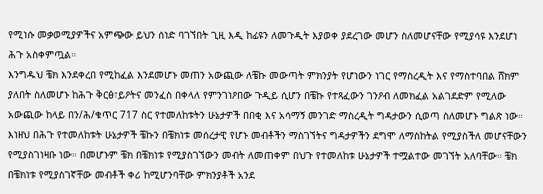የሚነሱ መቃወሚያዎችና አምጭው ይህን ሰነድ ባገኘበት ጊዚ እዲ ከፊዩን ለመጉዲት እያወቀ ያደረገው መሆን ስለመሆናቸው የሚያሳዩ እንደሆነ ሕጉ አስቀምጧል።
እንግዱህ ቼክ እንደቀረበ የሚከፈል እንደመሆኑ መጠን አውጪው ለቼኩ መውጣት ምክንያት የሆነውን ነገር የማስረዲት እና የማስተባበል ሸክም ያለበት ስለመሆኑ ከሕጉ ቅርፅ፣ይዖትና መንፈስ በቀላለ የምንገነዖበው ጉዲይ ሲሆን በቼኩ የተጻፈውን ገንዖብ ለመክፈል አልገደድም የሚለው አውጪው ከላይ በን/ሕ/ቁጥር 717 ስር የተመለከቱትን ሁኔታዎች በበቂ እና አሳማኝ መንገድ ማስረዲት ግዳታውን ሲወጣ ስለመሆኑ ግልጽ ነው። እነዘህ በሕጉ የተመለከቱት ሁኔታዎች ቼኩን በቼክነቱ መሰረታዊ የሆኑ መብቶችን ማስገኘትና ግዳታዎችን ደግሞ ለማስከትል የሚያስችለ መሆናቸውን የሚያስገነዛቡ ነው። በመሆኑም ቼክ በቼክነቱ የሚያስገኘውን መብት ለመጠቀም በህጉ የተመለከቱ ሁኔታዎች ተሟልተው መገኘት አለባቸው። ቼክ በቼክነቱ የሚያስገኛቸው መብቶች ቀሪ ከሚሆንባቸው ምክንያቶች አንደ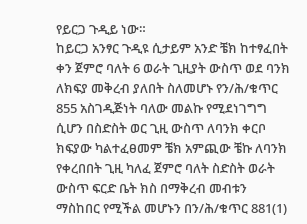የይርጋ ጉዲይ ነው።
ከይርጋ አንፃር ጉዲዩ ሲታይም አንድ ቼክ ከተፃፈበት ቀን ጀምሮ ባለት 6 ወራት ጊዚያት ውስጥ ወደ ባንክ ለክፍያ መቅረብ ያለበት ስለመሆኑ የን/ሕ/ቁጥር 855 አስገዲጅነት ባለው መልኩ የሚደነገግግ ሲሆን በስድስት ወር ጊዚ ውስጥ ለባንክ ቀርቦ ክፍያው ካልተፈፀመም ቼክ አምጪው ቼኩ ለባንክ የቀረበበት ጊዚ ካለፈ ጀምሮ ባለት ስድስት ወራት ውስጥ ፍርድ ቤት ክስ በማቅረብ መብቱን ማስከበር የሚችል መሆኑን በን/ሕ/ቁጥር 881(1)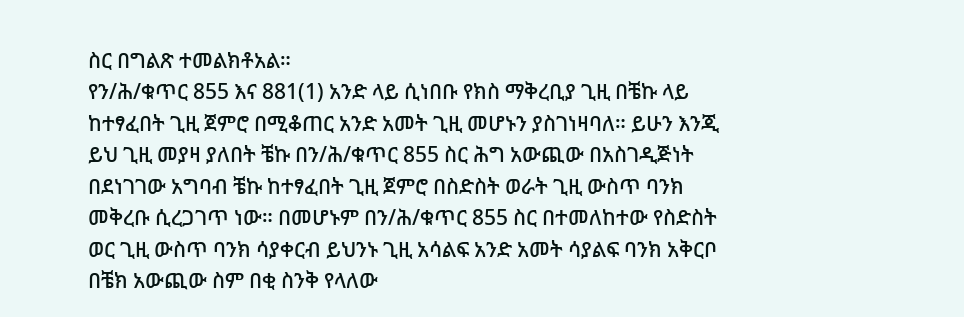ስር በግልጽ ተመልክቶአል።
የን/ሕ/ቁጥር 855 እና 881(1) አንድ ላይ ሲነበቡ የክስ ማቅረቢያ ጊዚ በቼኩ ላይ ከተፃፈበት ጊዚ ጀምሮ በሚቆጠር አንድ አመት ጊዚ መሆኑን ያስገነዛባለ። ይሁን እንጂ ይህ ጊዚ መያዛ ያለበት ቼኩ በን/ሕ/ቁጥር 855 ስር ሕግ አውጪው በአስገዲጅነት በደነገገው አግባብ ቼኩ ከተፃፈበት ጊዚ ጀምሮ በስድስት ወራት ጊዚ ውስጥ ባንክ መቅረቡ ሲረጋገጥ ነው። በመሆኑም በን/ሕ/ቁጥር 855 ስር በተመለከተው የስድስት ወር ጊዚ ውስጥ ባንክ ሳያቀርብ ይህንኑ ጊዚ አሳልፍ አንድ አመት ሳያልፍ ባንክ አቅርቦ በቼክ አውጪው ስም በቂ ስንቅ የላለው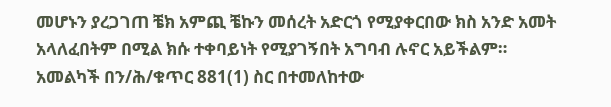መሆኑን ያረጋገጠ ቼክ አምጪ ቼኩን መሰረት አድርጎ የሚያቀርበው ክስ አንድ አመት አላለፈበትም በሚል ክሱ ተቀባይነት የሚያገኝበት አግባብ ሉኖር አይችልም። አመልካች በን/ሕ/ቁጥር 881(1) ስር በተመለከተው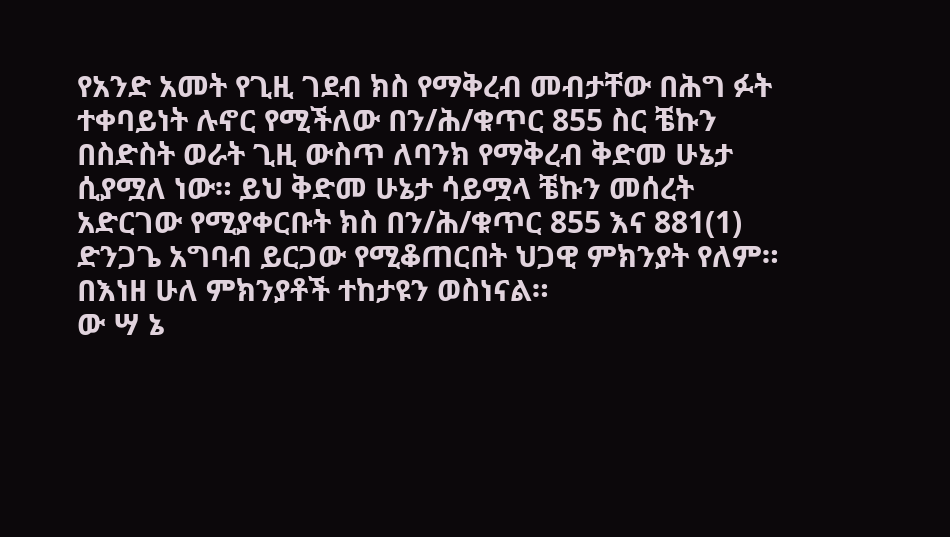የአንድ አመት የጊዚ ገደብ ክስ የማቅረብ መብታቸው በሕግ ፉት ተቀባይነት ሉኖር የሚችለው በን/ሕ/ቁጥር 855 ስር ቼኩን በስድስት ወራት ጊዚ ውስጥ ለባንክ የማቅረብ ቅድመ ሁኔታ ሲያሟለ ነው። ይህ ቅድመ ሁኔታ ሳይሟላ ቼኩን መሰረት አድርገው የሚያቀርቡት ክስ በን/ሕ/ቁጥር 855 እና 881(1) ድንጋጌ አግባብ ይርጋው የሚቆጠርበት ህጋዊ ምክንያት የለም።
በእነዘ ሁለ ምክንያቶች ተከታዩን ወስነናል።
ው ሣ ኔ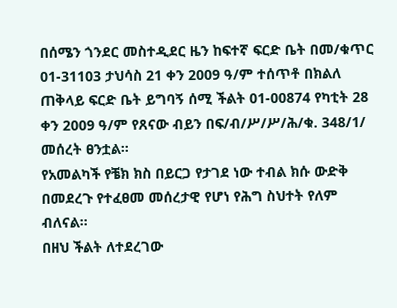በሰሜን ጎንደር መስተዲደር ዜን ከፍተኛ ፍርድ ቤት በመ/ቁጥር 01-31103 ታህሳስ 21 ቀን 2009 ዓ/ም ተሰጥቶ በክልለ ጠቅላይ ፍርድ ቤት ይግባኝ ሰሚ ችልት 01-00874 የካቲት 28 ቀን 2009 ዓ/ም የጸናው ብይን በፍ/ብ/ሥ/ሥ/ሕ/ቁ. 348/1/ መሰረት ፀንቷል።
የአመልካች የቼክ ክስ በይርጋ የታገደ ነው ተብል ክሱ ውድቅ በመደረጉ የተፈፀመ መሰረታዊ የሆነ የሕግ ስህተት የለም ብለናል።
በዘህ ችልት ለተደረገው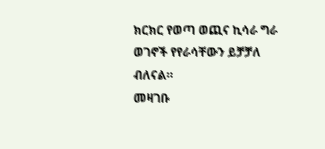ክርክር የወጣ ወጪና ኪሳራ ግራ ወገኖች የየራሳቸውን ይቻቻለ ብለናል።
መዛገቡ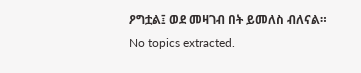ዖግቷል፤ ወደ መዛገብ በት ይመለስ ብለናል።
No topics extracted.